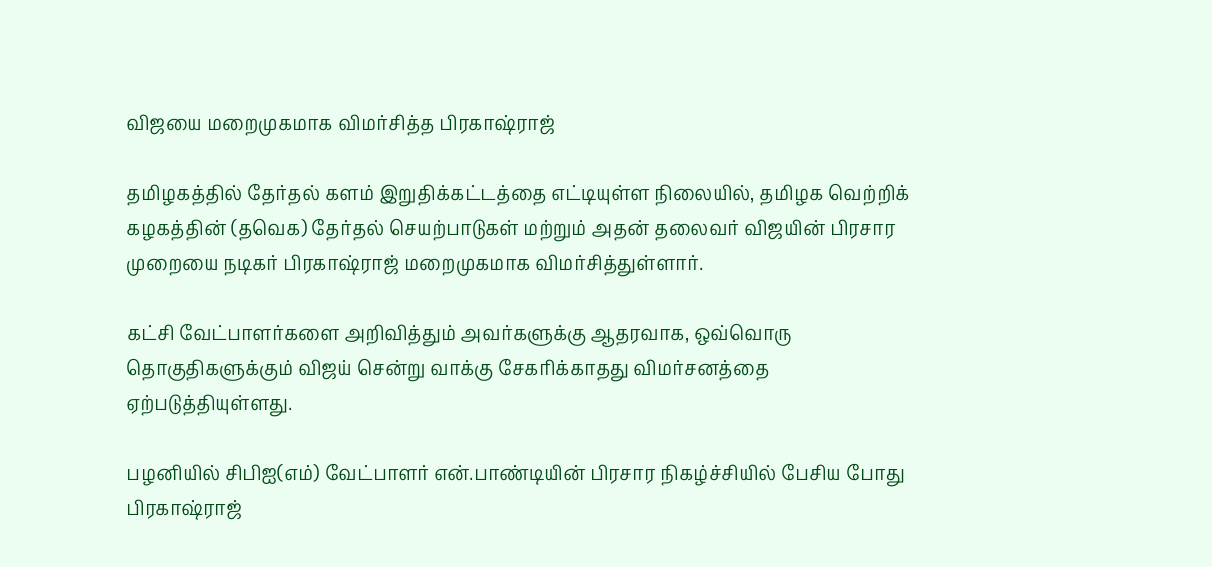விஜயை மறைமுகமாக விமர்சித்த பிரகாஷ்ராஜ்

தமிழகத்தில் தேர்தல் களம் இறுதிக்கட்டத்தை எட்டியுள்ள நிலையில், தமிழக வெற்றிக் கழகத்தின் (தவெக) தேர்தல் செயற்பாடுகள் மற்றும் அதன் தலைவர் விஜயின் பிரசார முறையை நடிகர் பிரகாஷ்ராஜ் மறைமுகமாக விமர்சித்துள்ளார்.

கட்சி வேட்பாளர்களை அறிவித்தும் அவர்களுக்கு ஆதரவாக, ஒவ்வொரு தொகுதிகளுக்கும் விஜய் சென்று வாக்கு சேகரிக்காதது விமர்சனத்தை ஏற்படுத்தியுள்ளது.

பழனியில் சிபிஐ(எம்) வேட்பாளர் என்.பாண்டியின் பிரசார நிகழ்ச்சியில் பேசிய போது பிரகாஷ்ராஜ்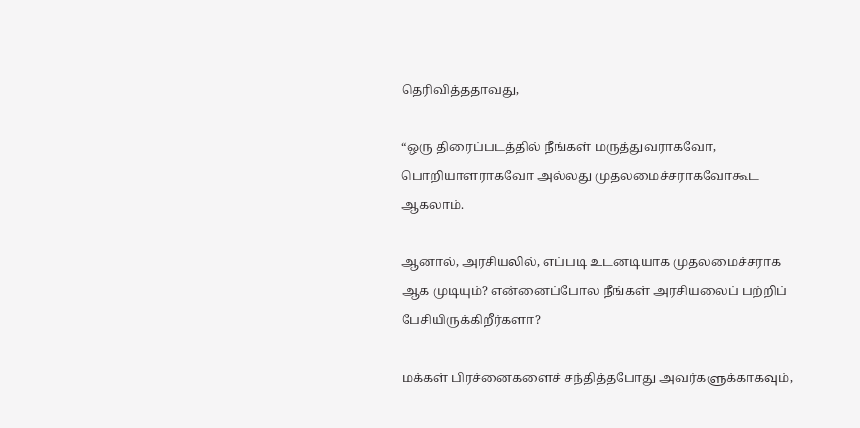தெரிவித்ததாவது,

“ஒரு திரைப்படத்தில் நீங்கள் மருத்துவராகவோ, பொறியாளராகவோ அல்லது முதலமைச்சராகவோகூட ஆகலாம்.

ஆனால், அரசியலில், எப்படி உடனடியாக முதலமைச்சராக ஆக முடியும்? என்னைப்போல நீங்கள் அரசியலைப் பற்றிப் பேசியிருக்கிறீர்களா?

மக்கள் பிரச்னைகளைச் சந்தித்தபோது அவர்களுக்காகவும்,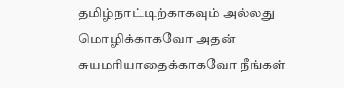தமிழ்நாட்டிற்காகவும் அல்லது மொழிக்காகவோ அதன் சுயமரியாதைக்காகவோ நீங்கள்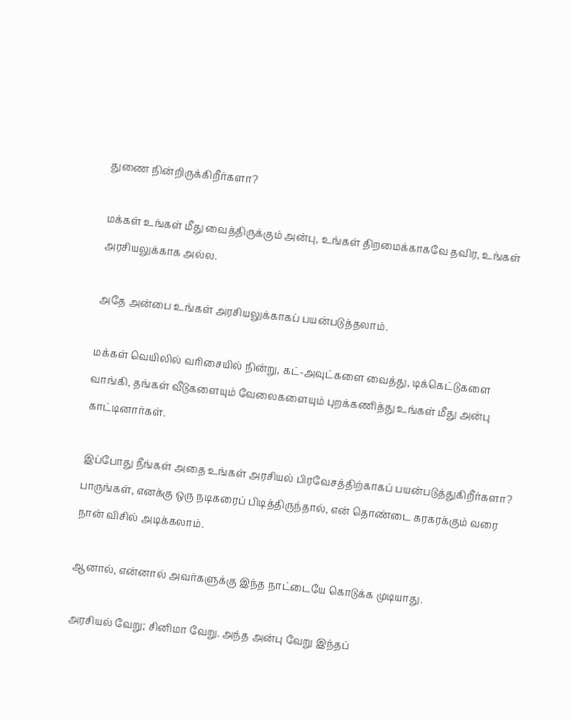துணை நின்றிருக்கிறீர்களா?

மக்கள் உங்கள் மீது வைத்திருக்கும் அன்பு, உங்கள் திறமைக்காகவே தவிர, உங்கள் அரசியலுக்காக அல்ல.

அதே அன்பை உங்கள் அரசியலுக்காகப் பயன்படுத்தலாம்.

மக்கள் வெயிலில் வரிசையில் நின்று, கட்-அவுட்களை வைத்து, டிக்கெட்டுகளை வாங்கி, தங்கள் வீடுகளையும் வேலைகளையும் புறக்கணித்து உங்கள் மீது அன்பு காட்டினார்கள்.

இப்போது நீங்கள் அதை உங்கள் அரசியல் பிரவேசத்திற்காகப் பயன்படுத்துகிறீர்களா? பாருங்கள், எனக்கு ஒரு நடிகரைப் பிடித்திருந்தால், என் தொண்டை கரகரக்கும் வரை நான் விசில் அடிக்கலாம்.

ஆனால், என்னால் அவர்களுக்கு இந்த நாட்டையே கொடுக்க முடியாது.

அரசியல் வேறு; சினிமா வேறு. அந்த அன்பு வேறு இந்தப்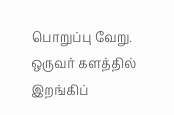பொறுப்பு வேறு. ஒருவர் களத்தில் இறங்கிப்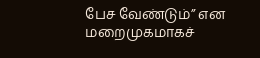பேச வேண்டும்” என மறைமுகமாகச்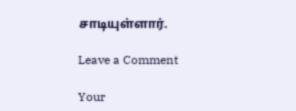சாடியுள்ளார்.

Leave a Comment

Your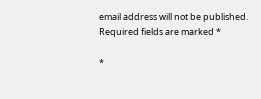email address will not be published. Required fields are marked *

*